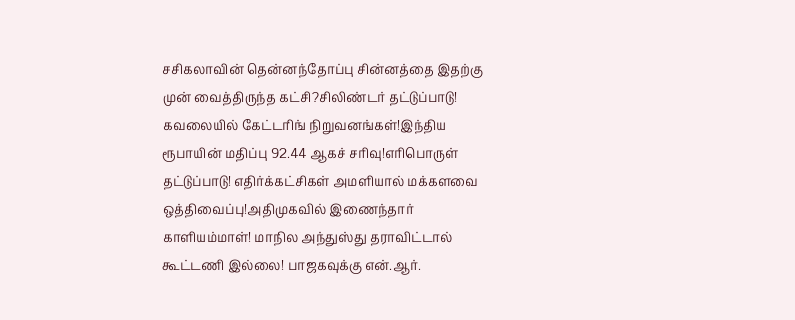சசிகலாவின் தென்னந்தோப்பு சின்னத்தை இதற்கு முன் வைத்திருந்த கட்சி?சிலிண்டர் தட்டுப்பாடு! கவலையில் கேட்டரிங் நிறுவனங்கள்!இந்திய ரூபாயின் மதிப்பு 92.44 ஆகச் சரிவு!எரிபொருள் தட்டுப்பாடு! எதிர்க்கட்சிகள் அமளியால் மக்களவை ஒத்திவைப்பு!அதிமுகவில் இணைந்தார் காளியம்மாள்! மாநில அந்துஸ்து தராவிட்டால் கூட்டணி இல்லை! பாஜகவுக்கு என்.ஆர்.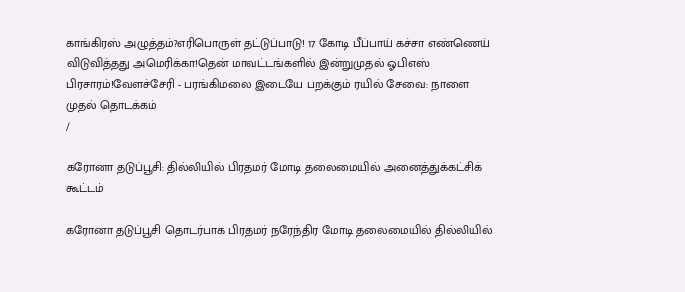காங்கிரஸ் அழுத்தம்?எரிபொருள் தட்டுப்பாடு! 17 கோடி பீப்பாய் கச்சா எண்ணெய் விடுவித்தது அமெரிக்கா!தென் மாவட்டங்களில் இன்றுமுதல் ஓபிஎஸ் பிரசாரம்!வேளச்சேரி - பரங்கிமலை இடையே பறக்கும் ரயில் சேவை: நாளை முதல் தொடக்கம்
/

கரோனா தடுப்பூசி: தில்லியில் பிரதமர் மோடி தலைமையில் அனைத்துக்கட்சிக் கூட்டம்

கரோனா தடுப்பூசி தொடர்பாக பிரதமர் நரேந்திர மோடி தலைமையில் தில்லியில்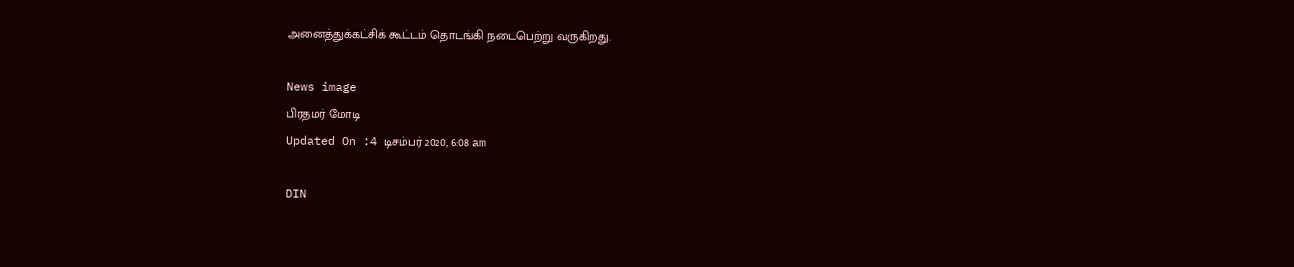அனைத்துக்கட்சிக் கூட்டம் தொடங்கி நடைபெற்று வருகிறது.

News image
பிரதமர் மோடி
Updated On :4 டிசம்பர் 2020, 6:08 am

DIN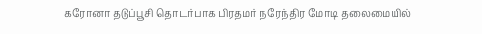கரோனா தடுப்பூசி தொடர்பாக பிரதமர் நரேந்திர மோடி தலைமையில்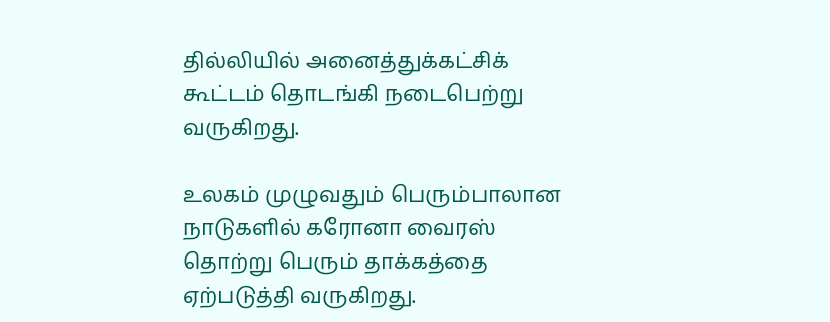தில்லியில் அனைத்துக்கட்சிக் கூட்டம் தொடங்கி நடைபெற்று வருகிறது.

உலகம் முழுவதும் பெரும்பாலான நாடுகளில் கரோனா வைரஸ் தொற்று பெரும் தாக்கத்தை ஏற்படுத்தி வருகிறது.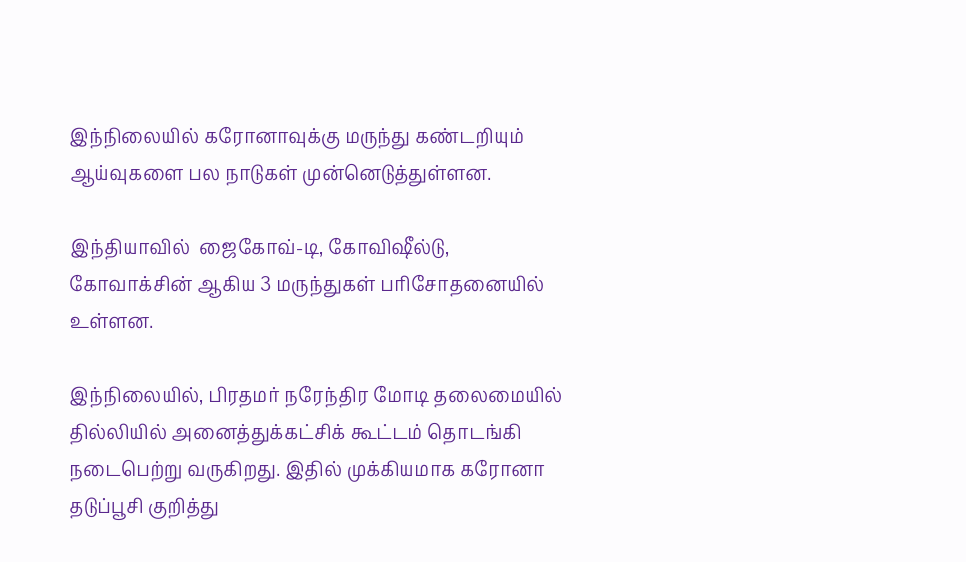இந்நிலையில் கரோனாவுக்கு மருந்து கண்டறியும் ஆய்வுகளை பல நாடுகள் முன்னெடுத்துள்ளன.

இந்தியாவில்  ஜைகோவ்-டி, கோவிஷீல்டு, கோவாக்சின் ஆகிய 3 மருந்துகள் பரிசோதனையில் உள்ளன.

இந்நிலையில், பிரதமர் நரேந்திர மோடி தலைமையில் தில்லியில் அனைத்துக்கட்சிக் கூட்டம் தொடங்கி நடைபெற்று வருகிறது. இதில் முக்கியமாக கரோனா தடுப்பூசி குறித்து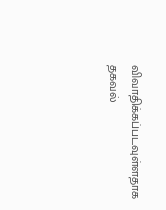விவாதிக்கப்படவுள்ளதாக தகவல்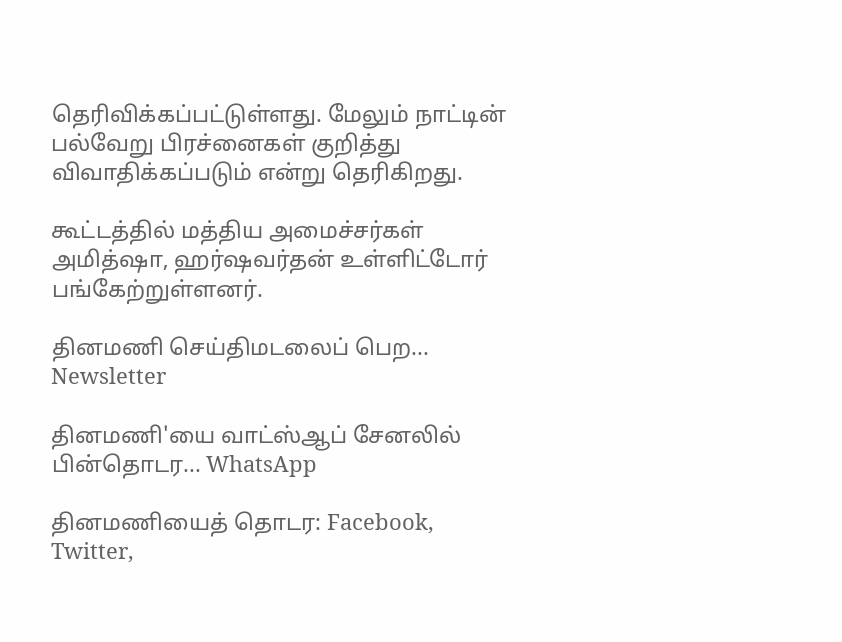தெரிவிக்கப்பட்டுள்ளது. மேலும் நாட்டின் பல்வேறு பிரச்னைகள் குறித்து விவாதிக்கப்படும் என்று தெரிகிறது.

கூட்டத்தில் மத்திய அமைச்சர்கள் அமித்ஷா, ஹர்ஷவர்தன் உள்ளிட்டோர் பங்கேற்றுள்ளனர்.

தினமணி செய்திமடலைப் பெற... Newsletter

தினமணி'யை வாட்ஸ்ஆப் சேனலில் பின்தொடர... WhatsApp

தினமணியைத் தொடர: Facebook, Twitter,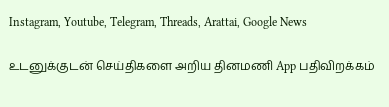Instagram, Youtube, Telegram, Threads, Arattai, Google News

உடனுக்குடன் செய்திகளை அறிய தினமணி App பதிவிறக்கம்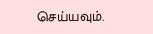செய்யவும்.